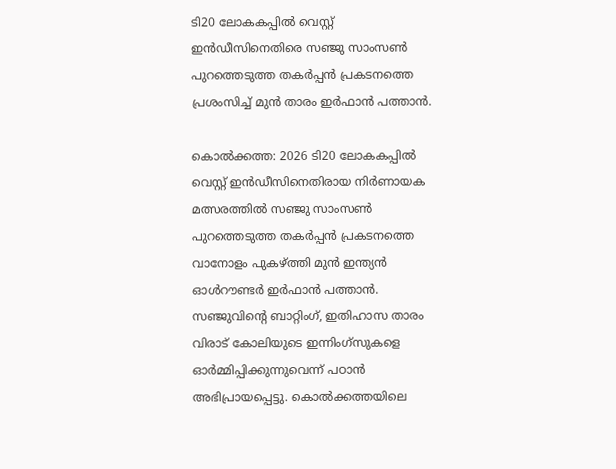ടി20 ലോകകപ്പില്‍ വെസ്റ്റ് ഇന്‍ഡീസിനെതിരെ സഞ്ജു സാംസണ്‍ പുറത്തെടുത്ത തകര്‍പ്പന്‍ പ്രകടനത്തെ പ്രശംസിച്ച് മുന്‍ താരം ഇര്‍ഫാന്‍ പത്താന്‍.

കൊല്‍ക്കത്ത: 2026 ടി20 ലോകകപ്പില്‍ വെസ്റ്റ് ഇന്‍ഡീസിനെതിരായ നിര്‍ണായക മത്സരത്തില്‍ സഞ്ജു സാംസണ്‍ പുറത്തെടുത്ത തകര്‍പ്പന്‍ പ്രകടനത്തെ വാനോളം പുകഴ്ത്തി മുന്‍ ഇന്ത്യന്‍ ഓള്‍റൗണ്ടര്‍ ഇര്‍ഫാന്‍ പത്താന്‍. സഞ്ജുവിന്റെ ബാറ്റിംഗ്, ഇതിഹാസ താരം വിരാട് കോലിയുടെ ഇന്നിംഗ്‌സുകളെ ഓര്‍മ്മിപ്പിക്കുന്നുവെന്ന് പഠാന്‍ അഭിപ്രായപ്പെട്ടു. കൊല്‍ക്കത്തയിലെ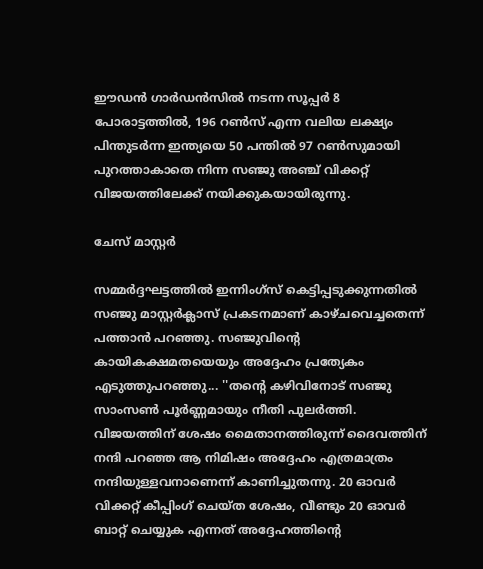ഈഡന്‍ ഗാര്‍ഡന്‍സില്‍ നടന്ന സൂപ്പര്‍ 8 പോരാട്ടത്തില്‍, 196 റണ്‍സ് എന്ന വലിയ ലക്ഷ്യം പിന്തുടര്‍ന്ന ഇന്ത്യയെ 50 പന്തില്‍ 97 റണ്‍സുമായി പുറത്താകാതെ നിന്ന സഞ്ജു അഞ്ച് വിക്കറ്റ് വിജയത്തിലേക്ക് നയിക്കുകയായിരുന്നു.

ചേസ് മാസ്റ്റര്‍

സമ്മര്‍ദ്ദഘട്ടത്തില്‍ ഇന്നിംഗ്‌സ് കെട്ടിപ്പടുക്കുന്നതില്‍ സഞ്ജു മാസ്റ്റര്‍ക്ലാസ് പ്രകടനമാണ് കാഴ്ചവെച്ചതെന്ന് പത്താന്‍ പറഞ്ഞു. സഞ്ജുവിന്റെ കായികക്ഷമതയെയും അദ്ദേഹം പ്രത്യേകം എടുത്തുപറഞ്ഞു... ''തന്റെ കഴിവിനോട് സഞ്ജു സാംസണ്‍ പൂര്‍ണ്ണമായും നീതി പുലര്‍ത്തി. വിജയത്തിന് ശേഷം മൈതാനത്തിരുന്ന് ദൈവത്തിന് നന്ദി പറഞ്ഞ ആ നിമിഷം അദ്ദേഹം എത്രമാത്രം നന്ദിയുള്ളവനാണെന്ന് കാണിച്ചുതന്നു. 20 ഓവര്‍ വിക്കറ്റ് കീപ്പിംഗ് ചെയ്ത ശേഷം, വീണ്ടും 20 ഓവര്‍ ബാറ്റ് ചെയ്യുക എന്നത് അദ്ദേഹത്തിന്റെ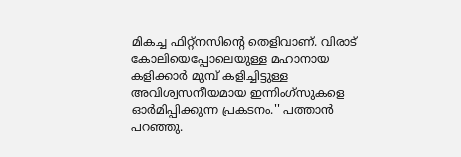മികച്ച ഫിറ്റ്‌നസിന്റെ തെളിവാണ്. വിരാട് കോലിയെപ്പോലെയുള്ള മഹാനായ കളിക്കാര്‍ മുമ്പ് കളിച്ചിട്ടുള്ള അവിശ്വസനീയമായ ഇന്നിംഗ്‌സുകളെ ഓര്‍മിപ്പിക്കുന്ന പ്രകടനം.'' പത്താന്‍ പറഞ്ഞു.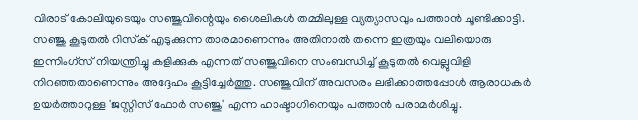വിരാട് കോലിയുടെയും സഞ്ജുവിന്റെയും ശൈലികള്‍ തമ്മിലുള്ള വ്യത്യാസവും പത്താന്‍ ചൂണ്ടിക്കാട്ടി. സഞ്ജു കൂടുതല്‍ റിസ്‌ക് എടുക്കുന്ന താരമാണെന്നും അതിനാല്‍ തന്നെ ഇത്രയും വലിയൊരു ഇന്നിംഗ്‌സ് നിയന്ത്രിച്ചു കളിക്കുക എന്നത് സഞ്ജുവിനെ സംബന്ധിച്ച് കൂടുതല്‍ വെല്ലുവിളി നിറഞ്ഞതാണെന്നും അദ്ദേഹം കൂട്ടിച്ചേര്‍ത്തു. സഞ്ജുവിന് അവസരം ലഭിക്കാത്തപ്പോള്‍ ആരാധകര്‍ ഉയര്‍ത്താറുള്ള 'ജസ്റ്റിസ് ഫോര്‍ സഞ്ജു' എന്ന ഹാഷ്ടാഗിനെയും പത്താന്‍ പരാമര്‍ശിച്ചു.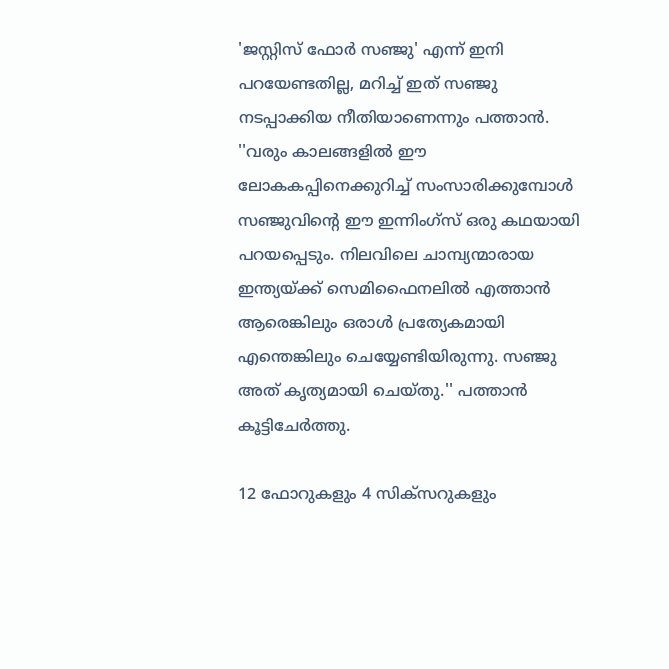'ജസ്റ്റിസ് ഫോര്‍ സഞ്ജു' എന്ന് ഇനി പറയേണ്ടതില്ല, മറിച്ച് ഇത് സഞ്ജു നടപ്പാക്കിയ നീതിയാണെന്നും പത്താന്‍. ''വരും കാലങ്ങളില്‍ ഈ ലോകകപ്പിനെക്കുറിച്ച് സംസാരിക്കുമ്പോള്‍ സഞ്ജുവിന്റെ ഈ ഇന്നിംഗ്‌സ് ഒരു കഥയായി പറയപ്പെടും. നിലവിലെ ചാമ്പ്യന്മാരായ ഇന്ത്യയ്ക്ക് സെമിഫൈനലില്‍ എത്താന്‍ ആരെങ്കിലും ഒരാള്‍ പ്രത്യേകമായി എന്തെങ്കിലും ചെയ്യേണ്ടിയിരുന്നു. സഞ്ജു അത് കൃത്യമായി ചെയ്തു.'' പത്താന്‍ കൂട്ടിചേര്‍ത്തു.

12 ഫോറുകളും 4 സിക്‌സറുകളും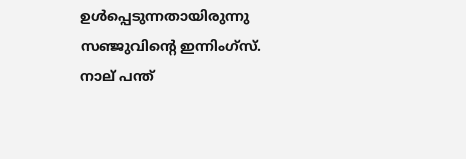ഉള്‍പ്പെടുന്നതായിരുന്നു സഞ്ജുവിന്റെ ഇന്നിംഗ്‌സ്. നാല് പന്ത്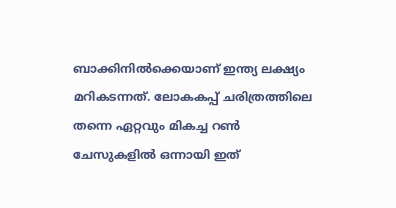ബാക്കിനില്‍ക്കെയാണ് ഇന്ത്യ ലക്ഷ്യം മറികടന്നത്. ലോകകപ്പ് ചരിത്രത്തിലെ തന്നെ ഏറ്റവും മികച്ച റണ്‍ ചേസുകളില്‍ ഒന്നായി ഇത്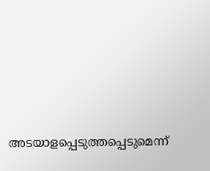അടയാളപ്പെടുത്തപ്പെടുമെന്ന്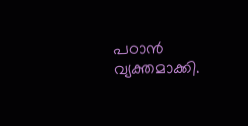പഠാന്‍ വ്യക്തമാക്കി.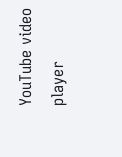YouTube video player